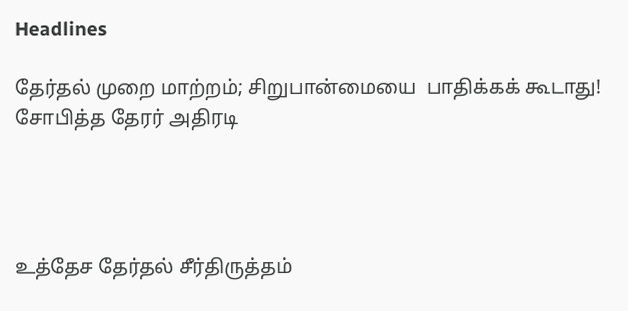Headlines

தேர்தல் முறை மாற்றம்; சிறுபான்மையை  பாதிக்கக் கூடாது! சோபித்த தேரர் அதிரடி




உத்தேச தேர்தல் சீர்திருத்தம்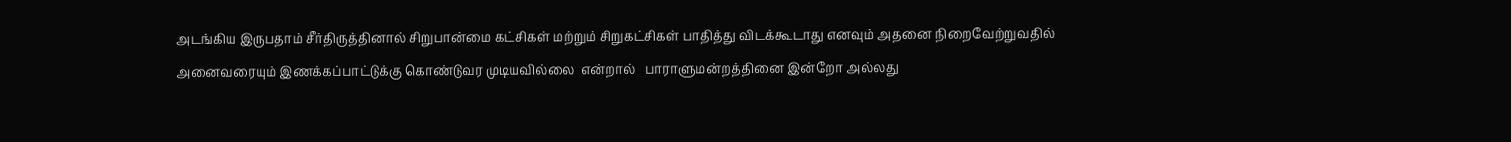அடங்கிய இருபதாம் சீர்திருத்தினால் சிறுபான்மை கட்சிகள் மற்றும் சிறுகட்சிகள் பாதித்து விடக்கூடாது எனவும் அதனை நிறைவேற்றுவதில் அனைவரையும் இணக்கப்பாட்டுக்கு கொண்டுவர முடியவில்லை  என்றால்   பாராளுமன்றத்தினை இன்றோ அல்லது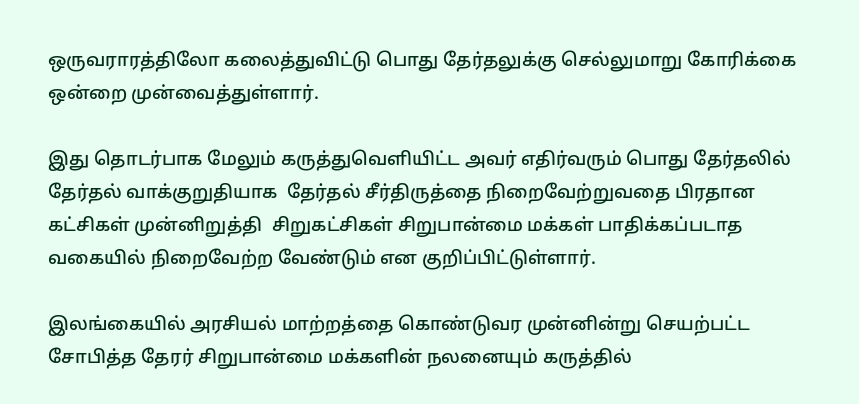ஒருவராரத்திலோ கலைத்துவிட்டு பொது தேர்தலுக்கு செல்லுமாறு கோரிக்கை ஒன்றை முன்வைத்துள்ளார்.

இது தொடர்பாக மேலும் கருத்துவெளியிட்ட அவர் எதிர்வரும் பொது தேர்தலில் தேர்தல் வாக்குறுதியாக  தேர்தல் சீர்திருத்தை நிறைவேற்றுவதை பிரதான கட்சிகள் முன்னிறுத்தி  சிறுகட்சிகள் சிறுபான்மை மக்கள் பாதிக்கப்படாத வகையில் நிறைவேற்ற வேண்டும் என குறிப்பிட்டுள்ளார்.

இலங்கையில் அரசியல் மாற்றத்தை கொண்டுவர முன்னின்று செயற்பட்ட சோபித்த தேரர் சிறுபான்மை மக்களின் நலனையும் கருத்தில்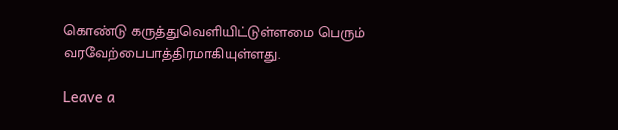கொண்டு கருத்துவெளியிட்டுள்ளமை பெரும் வரவேற்பைபாத்திரமாகியுள்ளது.

Leave a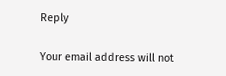Reply

Your email address will not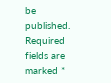be published. Required fields are marked *